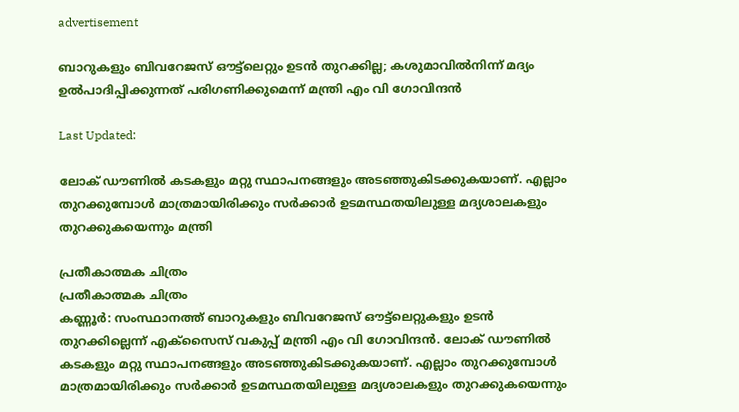advertisement

ബാറുകളും ബിവറേജസ് ഔട്ട്ലെറ്റും ഉടൻ തുറക്കില്ല; കശുമാവിൽനിന്ന് മദ്യം ഉൽപാദിപ്പിക്കുന്നത് പരിഗണിക്കുമെന്ന് മന്ത്രി എം വി ഗോവിന്ദൻ

Last Updated:

ലോക് ഡൗണില്‍ കടകളും മറ്റു സ്ഥാപനങ്ങളും അടഞ്ഞുകിടക്കുകയാണ്. എല്ലാം തുറക്കുമ്പോള്‍ മാത്രമായിരിക്കും സര്‍ക്കാര്‍ ഉടമസ്ഥതയിലുള്ള മദ്യശാലകളും തുറക്കുകയെന്നും മന്ത്രി

പ്രതീകാത്മക ചിത്രം
പ്രതീകാത്മക ചിത്രം
കണ്ണൂര്‍: സംസ്ഥാനത്ത് ബാറുകളും ബിവറേജസ് ഔട്ട്ലെറ്റുകളും ഉടൻ തുറക്കില്ലെന്ന് എക്സൈസ് വകുപ്പ് മന്ത്രി എം വി ഗോവിന്ദൻ. ലോക് ഡൗണില്‍ കടകളും മറ്റു സ്ഥാപനങ്ങളും അടഞ്ഞുകിടക്കുകയാണ്. എല്ലാം തുറക്കുമ്പോള്‍ മാത്രമായിരിക്കും സര്‍ക്കാര്‍ ഉടമസ്ഥതയിലുള്ള മദ്യശാലകളും തുറക്കുകയെന്നും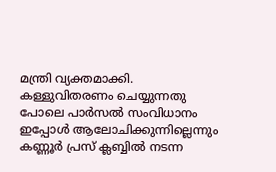മന്ത്രി വ്യക്തമാക്കി. കള്ളുവിതരണം ചെയ്യുന്നതു പോലെ പാര്‍സല്‍ സംവിധാനം ഇപ്പോള്‍ ആലോചിക്കുന്നില്ലെന്നും
കണ്ണൂര്‍ പ്രസ് ക്ലബ്ബില്‍ നടന്ന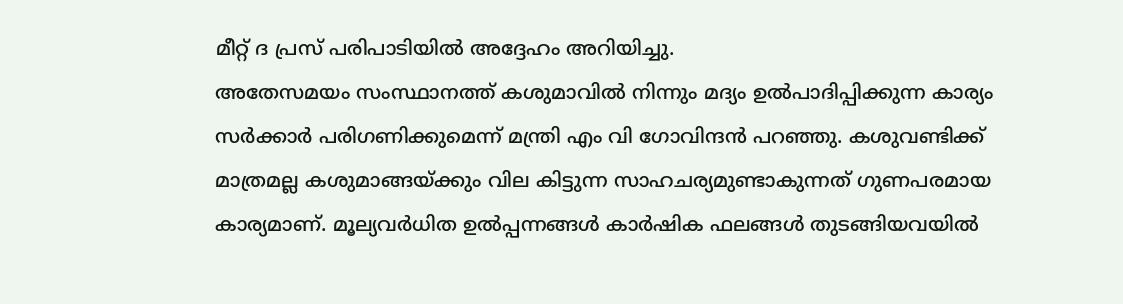മീറ്റ് ദ പ്രസ് പരിപാടിയില്‍ അദ്ദേഹം അറിയിച്ചു.
അതേസമയം സംസ്ഥാനത്ത് കശുമാവില്‍ നിന്നും മദ്യം ഉല്‍പാദിപ്പിക്കുന്ന കാര്യം സര്‍ക്കാര്‍ പരിഗണിക്കുമെന്ന് മന്ത്രി എം വി ഗോവിന്ദൻ പറഞ്ഞു. കശുവണ്ടിക്ക് മാത്രമല്ല കശുമാങ്ങയ്ക്കും വില കിട്ടുന്ന സാഹചര്യമുണ്ടാകുന്നത് ഗുണപരമായ കാര്യമാണ്. മൂല്യവര്‍ധിത ഉല്‍പ്പന്നങ്ങള്‍ കാര്‍ഷിക ഫലങ്ങള്‍ തുടങ്ങിയവയില്‍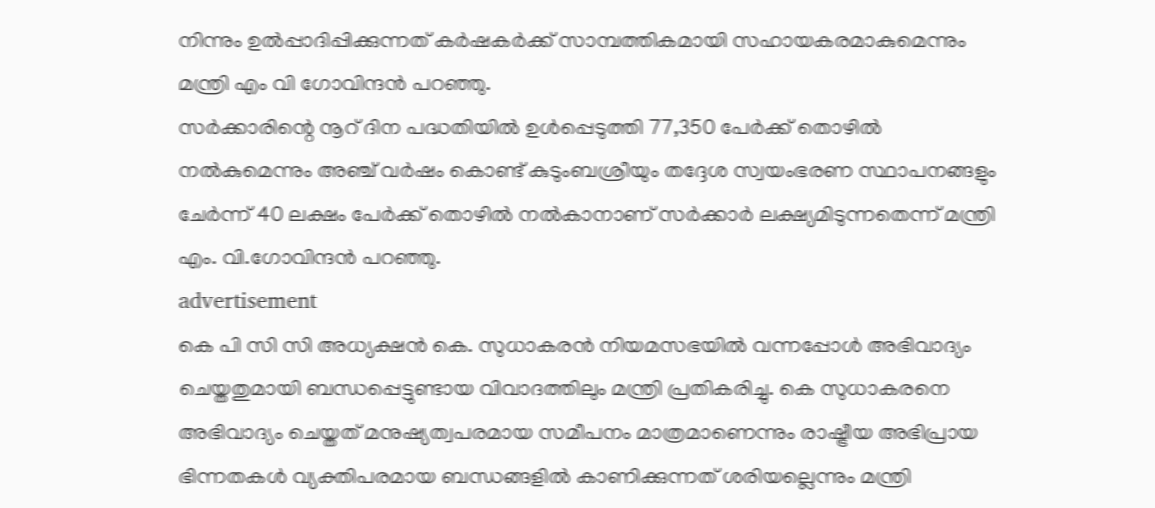നിന്നും ഉല്‍പ്പാദിപ്പിക്കുന്നത് കര്‍ഷകര്‍ക്ക് സാമ്പത്തികമായി സഹായകരമാകുമെന്നും മന്ത്രി എം വി ഗോവിന്ദൻ പറഞ്ഞു.
സര്‍ക്കാരിന്റെ നൂറ് ദിന പദ്ധതിയില്‍ ഉള്‍പ്പെടുത്തി 77,350 പേര്‍ക്ക് തൊഴില്‍ നല്‍കുമെന്നും അഞ്ച് വര്‍ഷം കൊണ്ട് കുടുംബശ്രീയും തദ്ദേശ സ്വയംഭരണ സ്ഥാപനങ്ങളും ചേര്‍ന്ന് 40 ലക്ഷം പേര്‍ക്ക് തൊഴില്‍ നല്‍കാനാണ് സര്‍ക്കാര്‍ ലക്ഷ്യമിടുന്നതെന്ന് മന്ത്രി എം. വി.ഗോവിന്ദന്‍ പറഞ്ഞു.
advertisement
കെ പി സി സി അധ്യക്ഷൻ കെ. സുധാകരന്‍ നിയമസഭയില്‍ വന്നപ്പോള്‍ അഭിവാദ്യം ചെയ്തതുമായി ബന്ധപ്പെട്ടുണ്ടായ വിവാദത്തിലും മന്ത്രി പ്രതികരിച്ചു. കെ സുധാകരനെ അഭിവാദ്യം ചെയ്തത് മനുഷ്യത്വപരമായ സമീപനം മാത്രമാണെന്നും രാഷ്ട്രീയ അഭിപ്രായ ഭിന്നതകള്‍ വ്യക്തിപരമായ ബന്ധങ്ങളില്‍ കാണിക്കുന്നത് ശരിയല്ലെന്നും മന്ത്രി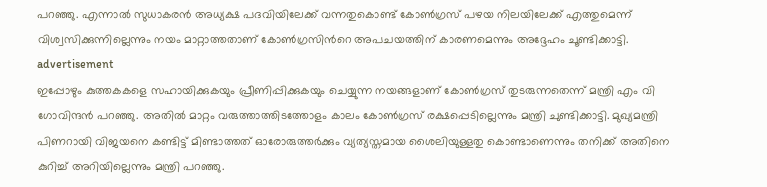പറഞ്ഞു. എന്നാല്‍ സുധാകരന്‍ അധ്യക്ഷ പദവിയിലേക്ക് വന്നതുകൊണ്ട് കോണ്‍ഗ്രസ് പഴയ നിലയിലേക്ക് എത്തുമെന്ന് വിശ്വസിക്കുന്നില്ലെന്നും നയം മാറ്റാത്തതാണ് കോണ്‍ഗ്രസിന്‍റെ അപചയത്തിന് കാരണമെന്നും അദ്ദേഹം ചൂണ്ടിക്കാട്ടി.
advertisement
ഇപ്പോഴും കുത്തകകളെ സഹായിക്കുകയും പ്രീണിപ്പിക്കുകയും ചെയ്യുന്ന നയങ്ങളാണ് കോണ്‍ഗ്രസ് തുടരുന്നതെന്ന് മന്ത്രി എം വി ഗോവിന്ദൻ പറഞ്ഞു. അതിൽ മാറ്റം വരുത്താത്തിടത്തോളം കാലം കോണ്‍ഗ്രസ് രക്ഷപ്പെടില്ലെന്നും മന്ത്രി ചുണ്ടിക്കാട്ടി. മുഖ്യമന്ത്രി പിണറായി വിജയനെ കണ്ടിട്ട് മിണ്ടാത്തത് ഓരോരുത്തര്‍ക്കും വ്യത്യസ്തമായ ശൈലിയുള്ളതു കൊണ്ടാണെന്നും തനിക്ക് അതിനെ കുറിച്ച്‌ അറിയില്ലെന്നും മന്ത്രി പറഞ്ഞു.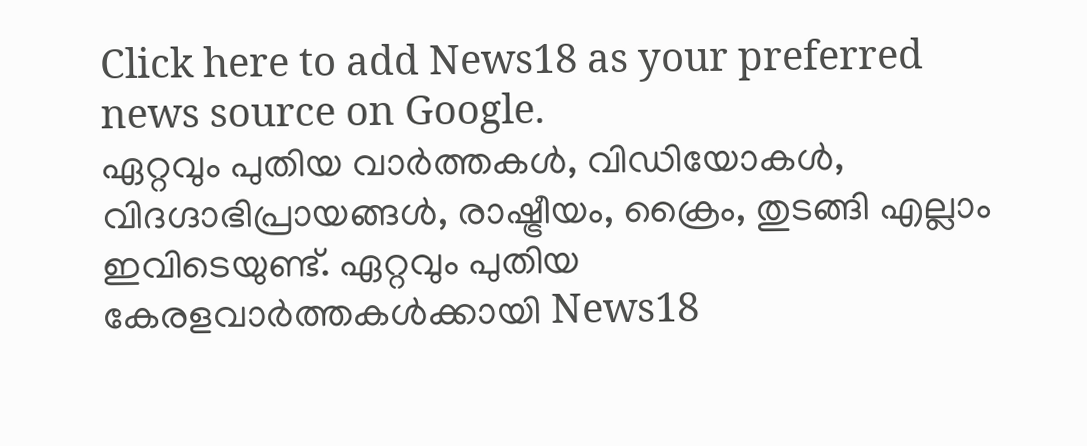Click here to add News18 as your preferred news source on Google.
ഏറ്റവും പുതിയ വാർത്തകൾ, വിഡിയോകൾ, വിദഗ്ദാഭിപ്രായങ്ങൾ, രാഷ്ട്രീയം, ക്രൈം, തുടങ്ങി എല്ലാം ഇവിടെയുണ്ട്. ഏറ്റവും പുതിയ കേരളവാർത്തകൾക്കായി News18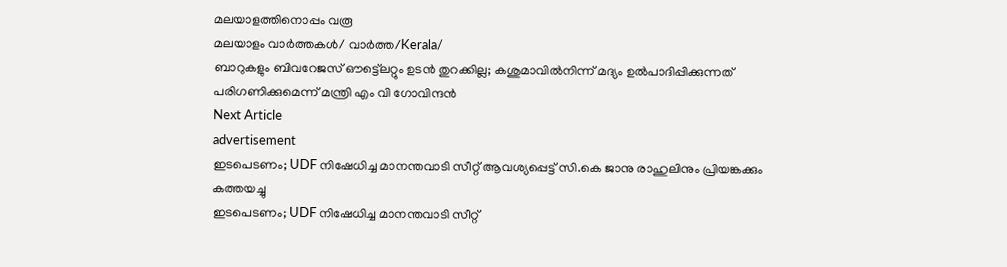മലയാളത്തിനൊപ്പം വരൂ
മലയാളം വാർത്തകൾ/ വാർത്ത/Kerala/
ബാറുകളും ബിവറേജസ് ഔട്ട്ലെറ്റും ഉടൻ തുറക്കില്ല; കശുമാവിൽനിന്ന് മദ്യം ഉൽപാദിപ്പിക്കുന്നത് പരിഗണിക്കുമെന്ന് മന്ത്രി എം വി ഗോവിന്ദൻ
Next Article
advertisement
ഇടപെടണം; UDF നിഷേധിച്ച മാനന്തവാടി സീറ്റ് ആവശ്യപ്പെട്ട് സി.കെ ജാനു രാഹുലിനും പ്രിയങ്കക്കും കത്തയച്ചു
ഇടപെടണം; UDF നിഷേധിച്ച മാനന്തവാടി സീറ്റ്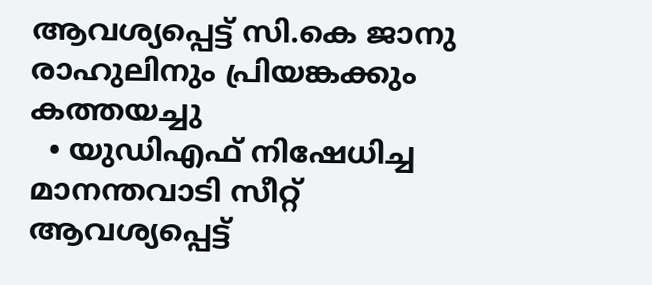ആവശ്യപ്പെട്ട് സി.കെ ജാനു രാഹുലിനും പ്രിയങ്കക്കും കത്തയച്ചു
  • യുഡിഎഫ് നിഷേധിച്ച മാനന്തവാടി സീറ്റ് ആവശ്യപ്പെട്ട്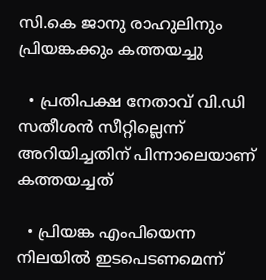സി.കെ ജാനു രാഹുലിനും പ്രിയങ്കക്കും കത്തയച്ചു

  • പ്രതിപക്ഷ നേതാവ് വി.ഡി സതീശൻ സീറ്റില്ലെന്ന് അറിയിച്ചതിന് പിന്നാലെയാണ് കത്തയച്ചത്

  • പ്രിയങ്ക എംപിയെന്ന നിലയിൽ ഇടപെടണമെന്ന്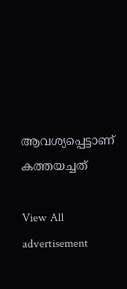ആവശ്യപ്പെട്ടാണ് കത്തയച്ചത്

View All
advertisement